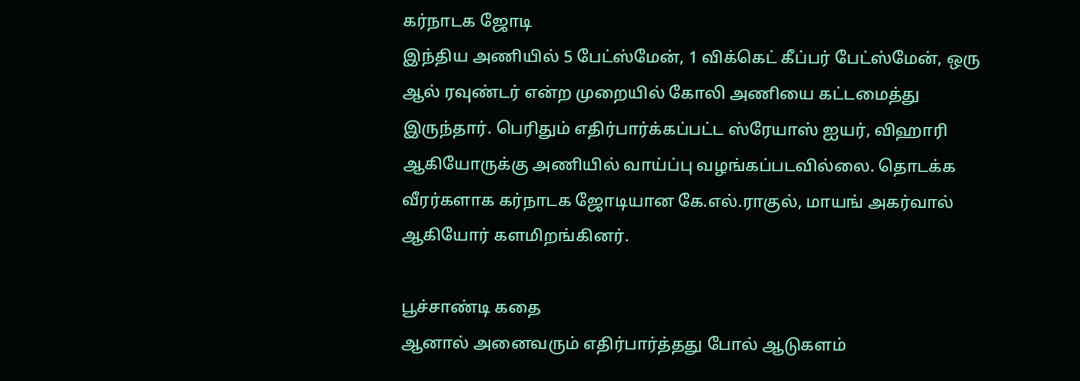கர்நாடக ஜோடி
இந்திய அணியில் 5 பேட்ஸ்மேன், 1 விக்கெட் கீப்பர் பேட்ஸ்மேன், ஒரு ஆல் ரவுண்டர் என்ற முறையில் கோலி அணியை கட்டமைத்து இருந்தார். பெரிதும் எதிர்பார்க்கப்பட்ட ஸ்ரேயாஸ் ஐயர், விஹாரி ஆகியோருக்கு அணியில் வாய்ப்பு வழங்கப்படவில்லை. தொடக்க வீரர்களாக கர்நாடக ஜோடியான கே.எல்.ராகுல், மாயங் அகர்வால் ஆகியோர் களமிறங்கினர்.

பூச்சாண்டி கதை
ஆனால் அனைவரும் எதிர்பார்த்தது போல் ஆடுகளம்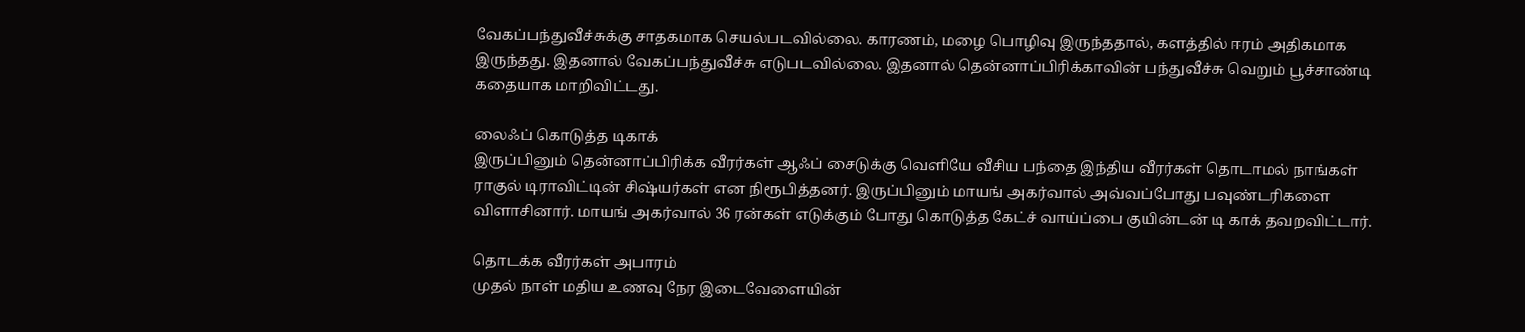வேகப்பந்துவீச்சுக்கு சாதகமாக செயல்படவில்லை. காரணம், மழை பொழிவு இருந்ததால், களத்தில் ஈரம் அதிகமாக இருந்தது. இதனால் வேகப்பந்துவீச்சு எடுபடவில்லை. இதனால் தென்னாப்பிரிக்காவின் பந்துவீச்சு வெறும் பூச்சாண்டி கதையாக மாறிவிட்டது.

லைஃப் கொடுத்த டிகாக்
இருப்பினும் தென்னாப்பிரிக்க வீரர்கள் ஆஃப் சைடுக்கு வெளியே வீசிய பந்தை இந்திய வீரர்கள் தொடாமல் நாங்கள் ராகுல் டிராவிட்டின் சிஷ்யர்கள் என நிரூபித்தனர். இருப்பினும் மாயங் அகர்வால் அவ்வப்போது பவுண்டரிகளை விளாசினார். மாயங் அகர்வால் 36 ரன்கள் எடுக்கும் போது கொடுத்த கேட்ச் வாய்ப்பை குயின்டன் டி காக் தவறவிட்டார்.

தொடக்க வீரர்கள் அபாரம்
முதல் நாள் மதிய உணவு நேர இடைவேளையின்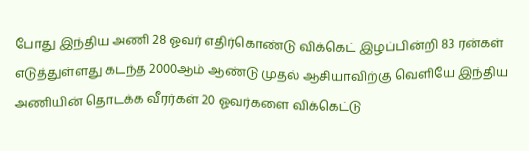போது இந்திய அணி 28 ஓவர் எதிர்கொண்டு விக்கெட் இழப்பின்றி 83 ரன்கள் எடுத்துள்ளது கடந்த 2000ஆம் ஆண்டு முதல் ஆசியாவிற்கு வெளியே இந்திய அணியின் தொடக்க வீரர்கள் 20 ஓவர்களை விக்கெட்டு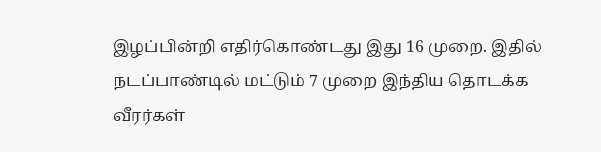இழப்பின்றி எதிர்கொண்டது இது 16 முறை. இதில் நடப்பாண்டில் மட்டும் 7 முறை இந்திய தொடக்க வீரர்கள்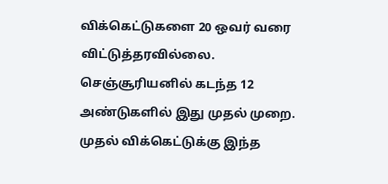விக்கெட்டுகளை 20 ஒவர் வரை விட்டுத்தரவில்லை. செஞ்சூரியனில் கடந்த 12 அண்டுகளில் இது முதல் முறை. முதல் விக்கெட்டுக்கு இந்த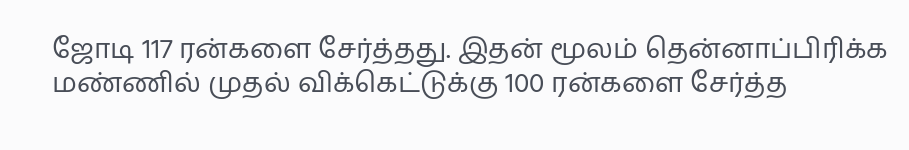ஜோடி 117 ரன்களை சேர்த்தது. இதன் மூலம் தென்னாப்பிரிக்க மண்ணில் முதல் விக்கெட்டுக்கு 100 ரன்களை சேர்த்த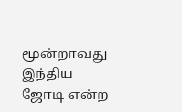மூன்றாவது இந்திய ஜோடி என்ற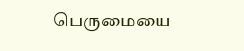பெருமையை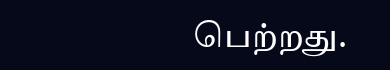பெற்றது.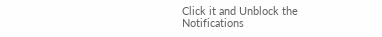Click it and Unblock the Notifications